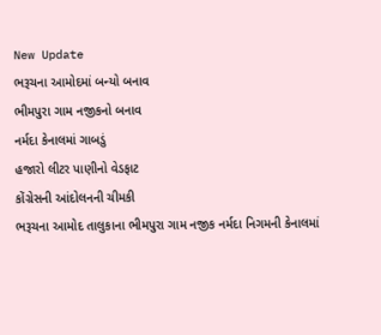New Update
ભરૂચના આમોદમાં બન્યો બનાવ
ભીમપુરા ગામ નજીકનો બનાવ
નર્મદા કેનાલમાં ગાબડું
હજારો લીટર પાણીનો વેડફાટ
કોંગ્રેસની આંદોલનની ચીમકી
ભરૂચના આમોદ તાલુકાના ભીમપુરા ગામ નજીક નર્મદા નિગમની કેનાલમાં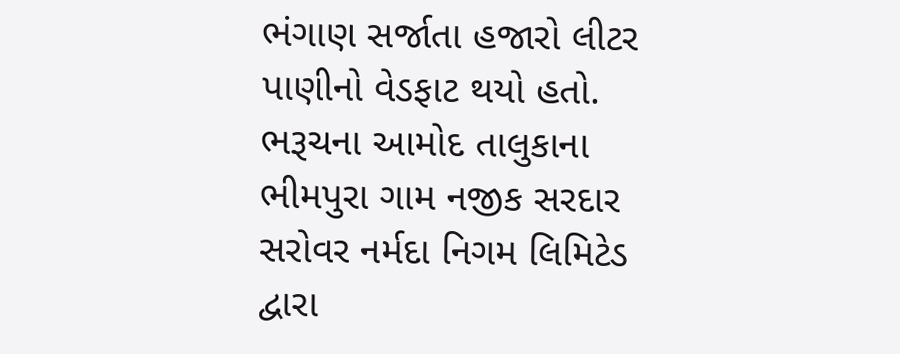ભંગાણ સર્જાતા હજારો લીટર પાણીનો વેડફાટ થયો હતો. ભરૂચના આમોદ તાલુકાના ભીમપુરા ગામ નજીક સરદાર સરોવર નર્મદા નિગમ લિમિટેડ દ્વારા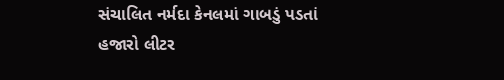સંચાલિત નર્મદા કેનલમાં ગાબડું પડતાં હજારો લીટર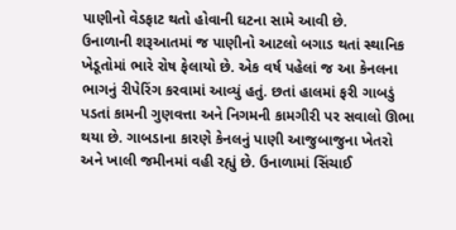પાણીનો વેડફાટ થતો હોવાની ઘટના સામે આવી છે.
ઉનાળાની શરૂઆતમાં જ પાણીનો આટલો બગાડ થતાં સ્થાનિક ખેડૂતોમાં ભારે રોષ ફેલાયો છે. એક વર્ષ પહેલાં જ આ કેનલના ભાગનું રીપેરિંગ કરવામાં આવ્યું હતું. છતાં હાલમાં ફરી ગાબડું પડતાં કામની ગુણવત્તા અને નિગમની કામગીરી પર સવાલો ઊભા થયા છે. ગાબડાના કારણે કેનલનું પાણી આજુબાજુના ખેતરો અને ખાલી જમીનમાં વહી રહ્યું છે. ઉનાળામાં સિંચાઈ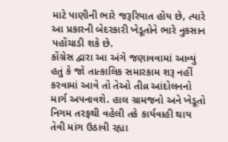માટે પાણીની ભારે જરૂરિયાત હોય છે, ત્યારે આ પ્રકારની બેદરકારી ખેડૂતોને ભારે નુકસાન પહોંચાડી શકે છે.
કોંગ્રેસ દ્વારા આ અંગે જણાવવામાં આવ્યું હતું કે જો તાત્કાલિક સમારકામ શરૂ નહીં કરવામાં આવે તો તેઓ તીવ્ર આંદોલનનો માર્ગ અપનાવશે. હાલ ગ્રામજનો અને ખેડૂતો નિગમ તરફથી વહેલી તકે કાર્યવાહી થાય તેવી માંગ ઉઠાવી રહ્યા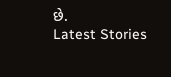છે.
Latest Stories